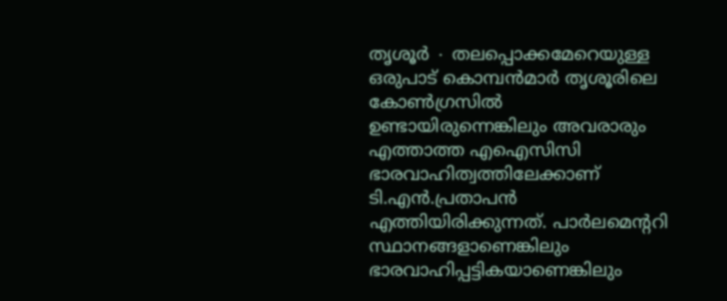തൃശൂർ ∙ തലപ്പൊക്കമേറെയുള്ള ഒരുപാട് കൊമ്പൻമാർ തൃശൂരിലെ കോൺഗ്രസിൽ ഉണ്ടായിരുന്നെങ്കിലും അവരാരും എത്താത്ത എഐസിസി ഭാരവാഹിത്വത്തിലേക്കാണ് ടി.എൻ.പ്രതാപൻ എത്തിയിരിക്കുന്നത്. പാർലമെന്ററി സ്ഥാനങ്ങളാണെങ്കിലും ഭാരവാഹിപ്പട്ടികയാണെങ്കിലും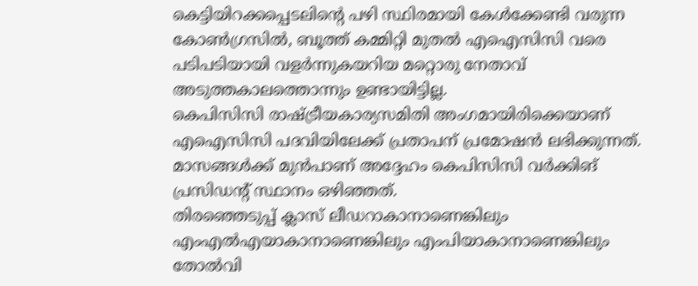കെട്ടിയിറക്കപ്പെടലിന്റെ പഴി സ്ഥിരമായി കേൾക്കേണ്ടി വരുന്ന കോൺഗ്രസിൽ, ബൂത്ത് കമ്മിറ്റി മുതൽ എഐസിസി വരെ പടിപടിയായി വളർന്നുകയറിയ മറ്റൊരു നേതാവ് അടുത്തകാലത്തൊന്നും ഉണ്ടായിട്ടില്ല.
കെപിസിസി രാഷ്ട്രീയകാര്യസമിതി അംഗമായിരിക്കെയാണ് എഐസിസി പദവിയിലേക്ക് പ്രതാപന് പ്രമോഷൻ ലഭിക്കുന്നത്. മാസങ്ങൾക്ക് മുൻപാണ് അദ്ദേഹം കെപിസിസി വർക്കിങ് പ്രസിഡന്റ് സ്ഥാനം ഒഴിഞ്ഞത്.
തിരഞ്ഞെടുപ്പ് ക്ലാസ് ലീഡറാകാനാണെങ്കിലും എംഎൽഎയാകാനാണെങ്കിലും എംപിയാകാനാണെങ്കിലും തോൽവി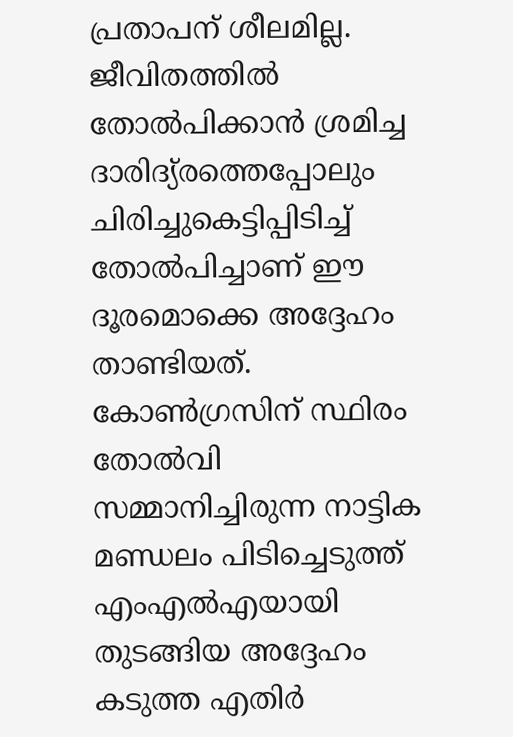പ്രതാപന് ശീലമില്ല. ജീവിതത്തിൽ തോൽപിക്കാൻ ശ്രമിച്ച ദാരിദ്യ്രത്തെപ്പോലും ചിരിച്ചുകെട്ടിപ്പിടിച്ച് തോൽപിച്ചാണ് ഈ ദൂരമൊക്കെ അദ്ദേഹം താണ്ടിയത്.
കോൺഗ്രസിന് സ്ഥിരം തോൽവി സമ്മാനിച്ചിരുന്ന നാട്ടിക മണ്ഡലം പിടിച്ചെടുത്ത് എംഎൽഎയായി തുടങ്ങിയ അദ്ദേഹം കടുത്ത എതിർ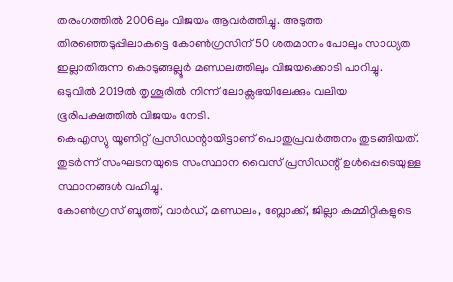തരംഗത്തിൽ 2006ലും വിജയം ആവർത്തിച്ചു. അടുത്ത തിരഞ്ഞെടുപ്പിലാകട്ടെ കോൺഗ്രസിന് 50 ശതമാനം പോലും സാധ്യത ഇല്ലാതിരുന്ന കൊടുങ്ങല്ലൂർ മണ്ഡലത്തിലും വിജയക്കൊടി പാറിച്ചു.
ഒടുവിൽ 2019ൽ തൃശൂരിൽ നിന്ന് ലോക്സഭയിലേക്കും വലിയ ഭൂരിപക്ഷത്തിൽ വിജയം നേടി.
കെഎസ്യു യൂണിറ്റ് പ്രസിഡന്റായിട്ടാണ് പൊതുപ്രവർത്തനം തുടങ്ങിയത്. തുടർന്ന് സംഘടനയുടെ സംസ്ഥാന വൈസ് പ്രസിഡന്റ് ഉൾപ്പെടെയുള്ള സ്ഥാനങ്ങൾ വഹിച്ചു.
കോൺഗ്രസ് ബൂത്ത്, വാർഡ്, മണ്ഡലം, ബ്ലോക്ക്, ജില്ലാ കമ്മിറ്റികളുടെ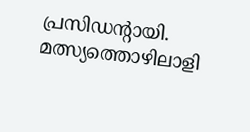പ്രസിഡന്റായി. മത്സ്യത്തൊഴിലാളി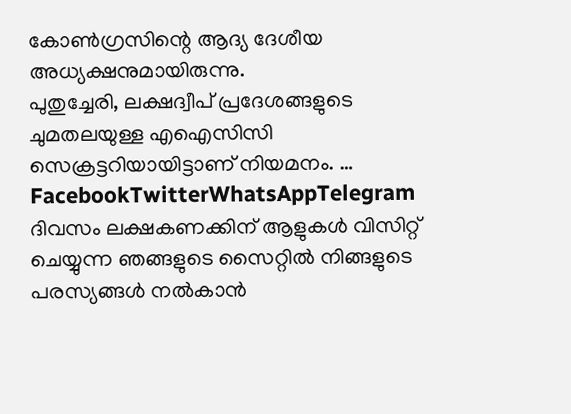കോൺഗ്രസിന്റെ ആദ്യ ദേശീയ അധ്യക്ഷനുമായിരുന്നു.
പുതുച്ചേരി, ലക്ഷദ്വീപ് പ്രദേശങ്ങളുടെ ചുമതലയുള്ള എഐസിസി സെക്രട്ടറിയായിട്ടാണ് നിയമനം. … FacebookTwitterWhatsAppTelegram
ദിവസം ലക്ഷകണക്കിന് ആളുകൾ വിസിറ്റ് ചെയ്യുന്ന ഞങ്ങളുടെ സൈറ്റിൽ നിങ്ങളുടെ പരസ്യങ്ങൾ നൽകാൻ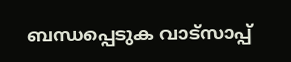ബന്ധപ്പെടുക വാട്സാപ്പ്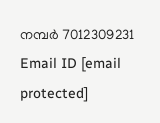നമ്പർ 7012309231 Email ID [email protected]